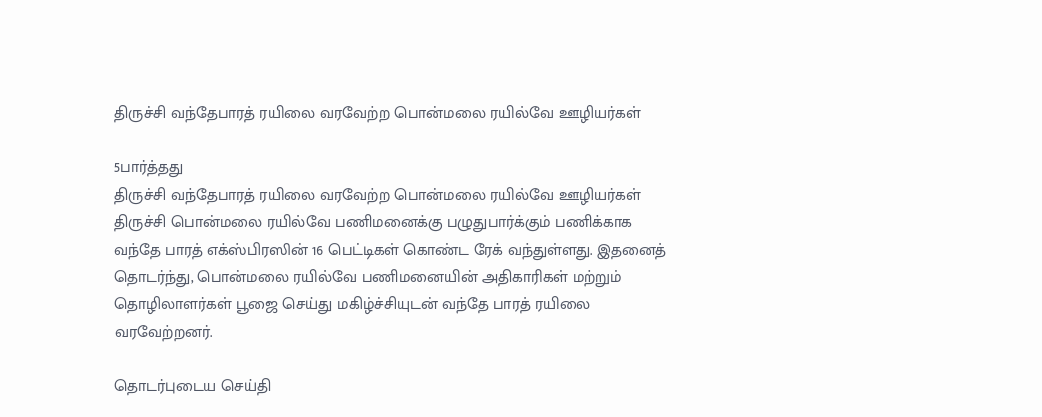திருச்சி வந்தேபாரத் ரயிலை வரவேற்ற பொன்மலை ரயில்வே ஊழியர்கள்

5பார்த்தது
திருச்சி வந்தேபாரத் ரயிலை வரவேற்ற பொன்மலை ரயில்வே ஊழியர்கள்
திருச்சி பொன்மலை ரயில்வே பணிமனைக்கு பழுதுபார்க்கும் பணிக்காக வந்தே பாரத் எக்ஸ்பிரஸின் 16 பெட்டிகள் கொண்ட ரேக் வந்துள்ளது. இதனைத் தொடர்ந்து, பொன்மலை ரயில்வே பணிமனையின் அதிகாரிகள் மற்றும் தொழிலாளர்கள் பூஜை செய்து மகிழ்ச்சியுடன் வந்தே பாரத் ரயிலை வரவேற்றனர்.

தொடர்புடைய செய்தி